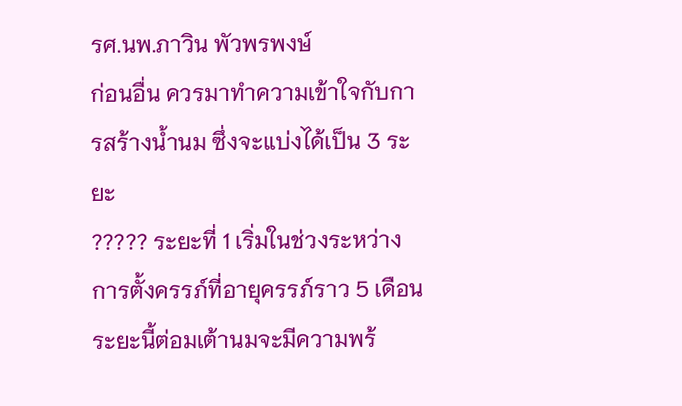รศ.นพ.ภาวิน พัวพรพงษ์
ก่อนอื่น ควรมาทำความเข้าใจกับการสร้างน้ำนม ซึ่งจะแบ่งได้เป็น 3 ระยะ
????? ระยะที่ 1 เริ่มในช่วงระหว่างการตั้งครรภ์ที่อายุครรภ์ราว 5 เดือน ระยะนี้ต่อมเต้านมจะมีความพร้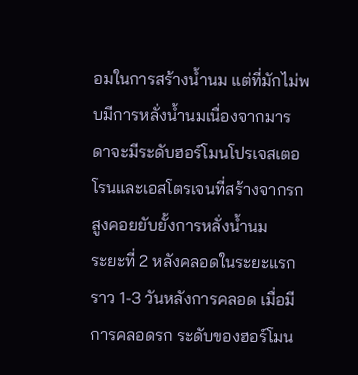อมในการสร้างน้ำนม แต่ที่มักไม่พบมีการหลั่งน้ำนมเนื่องจากมารดาจะมีระดับฮอร์โมนโปรเจสเตอโรนและเอสโตรเจนที่สร้างจากรกสูงคอยยับยั้งการหลั่งน้ำนม
ระยะที่ 2 หลังคลอดในระยะแรก ราว 1-3 วันหลังการคลอด เมื่อมีการคลอดรก ระดับของฮอร์โมน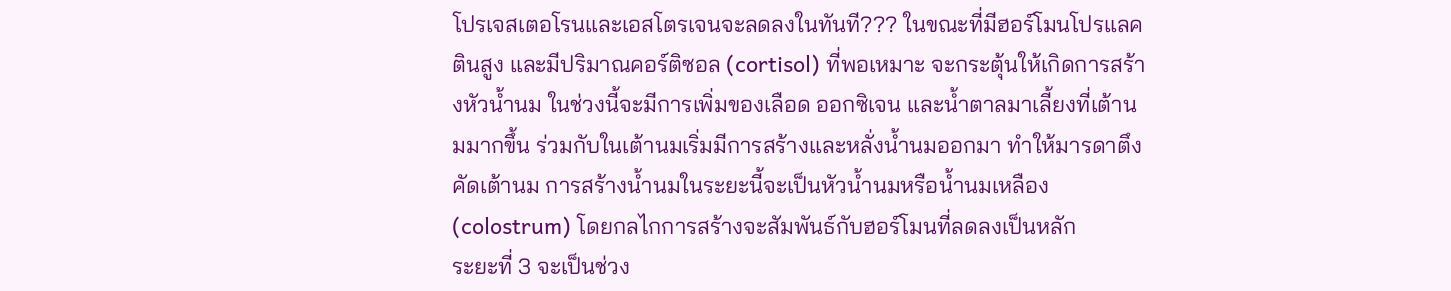โปรเจสเตอโรนและเอสโตรเจนจะลดลงในทันที??? ในขณะที่มีฮอร์โมนโปรแลคตินสูง และมีปริมาณคอร์ติซอล (cortisol) ที่พอเหมาะ จะกระตุ้นให้เกิดการสร้างหัวน้ำนม ในช่วงนี้จะมีการเพิ่มของเลือด ออกซิเจน และน้ำตาลมาเลี้ยงที่เต้านมมากขึ้น ร่วมกับในเต้านมเริ่มมีการสร้างและหลั่งน้ำนมออกมา ทำให้มารดาตึงคัดเต้านม การสร้างน้ำนมในระยะนี้จะเป็นหัวน้ำนมหรือน้ำนมเหลือง (colostrum) โดยกลไกการสร้างจะสัมพันธ์กับฮอร์โมนที่ลดลงเป็นหลัก
ระยะที่ 3 จะเป็นช่วง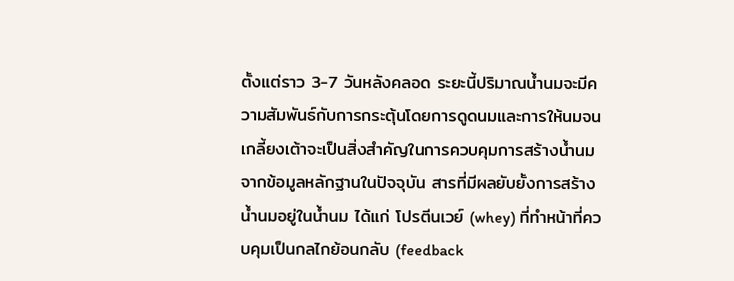ตั้งแต่ราว 3-7 วันหลังคลอด ระยะนี้ปริมาณน้ำนมจะมีความสัมพันธ์กับการกระตุ้นโดยการดูดนมและการให้นมจนเกลี้ยงเต้าจะเป็นสิ่งสำคัญในการควบคุมการสร้างน้ำนม จากข้อมูลหลักฐานในปัจจุบัน สารที่มีผลยับยั้งการสร้างน้ำนมอยู่ในน้ำนม ได้แก่ โปรตีนเวย์ (whey) ที่ทำหน้าที่ควบคุมเป็นกลไกย้อนกลับ (feedback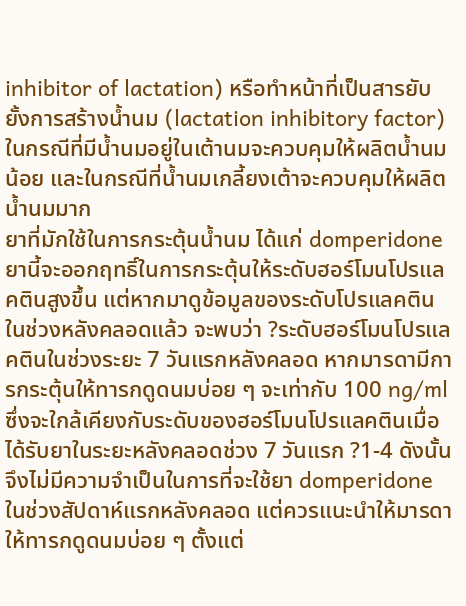inhibitor of lactation) หรือทำหน้าที่เป็นสารยับยั้งการสร้างน้ำนม (lactation inhibitory factor) ในกรณีที่มีน้ำนมอยู่ในเต้านมจะควบคุมให้ผลิตน้ำนมน้อย และในกรณีที่น้ำนมเกลี้ยงเต้าจะควบคุมให้ผลิตน้ำนมมาก
ยาที่มักใช้ในการกระตุ้นน้ำนม ได้แก่ domperidone ยานี้จะออกฤทธิ์ในการกระตุ้นให้ระดับฮอร์โมนโปรแลคตินสูงขึ้น แต่หากมาดูข้อมูลของระดับโปรแลคตินในช่วงหลังคลอดแล้ว จะพบว่า ?ระดับฮอร์โมนโปรแลคตินในช่วงระยะ 7 วันแรกหลังคลอด หากมารดามีการกระตุ้นให้ทารกดูดนมบ่อย ๆ จะเท่ากับ 100 ng/ml ซึ่งจะใกล้เคียงกับระดับของฮอร์โมนโปรแลคตินเมื่อได้รับยาในระยะหลังคลอดช่วง 7 วันแรก ?1-4 ดังนั้น จึงไม่มีความจำเป็นในการที่จะใช้ยา domperidone ในช่วงสัปดาห์แรกหลังคลอด แต่ควรแนะนำให้มารดาให้ทารกดูดนมบ่อย ๆ ตั้งแต่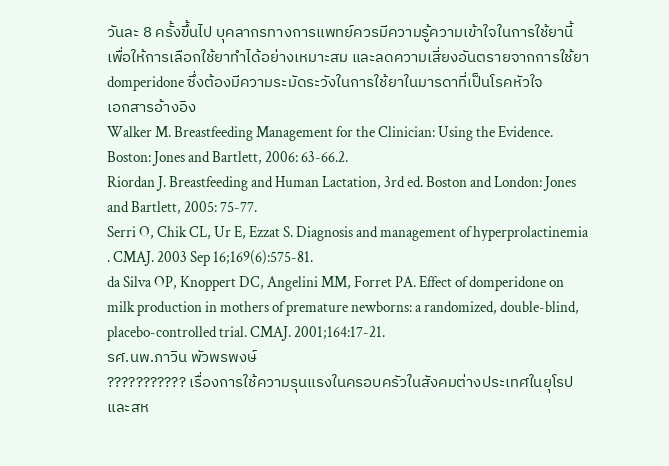วันละ 8 ครั้งขึ้นไป บุคลากรทางการแพทย์ควรมีความรู้ความเข้าใจในการใช้ยานี้ เพื่อให้การเลือกใช้ยาทำได้อย่างเหมาะสม และลดความเสี่ยงอันตรายจากการใช้ยา domperidone ซึ่งต้องมีความระมัดระวังในการใช้ยาในมารดาที่เป็นโรคหัวใจ
เอกสารอ้างอิง
Walker M. Breastfeeding Management for the Clinician: Using the Evidence. Boston: Jones and Bartlett, 2006: 63-66.2.
Riordan J. Breastfeeding and Human Lactation, 3rd ed. Boston and London: Jones and Bartlett, 2005: 75-77.
Serri O, Chik CL, Ur E, Ezzat S. Diagnosis and management of hyperprolactinemia . CMAJ. 2003 Sep 16;169(6):575-81.
da Silva OP, Knoppert DC, Angelini MM, Forret PA. Effect of domperidone on milk production in mothers of premature newborns: a randomized, double-blind, placebo-controlled trial. CMAJ. 2001;164:17-21.
รศ.นพ.ภาวิน พัวพรพงษ์
??????????? เรื่องการใช้ความรุนแรงในครอบครัวในสังคมต่างประเทศในยุโรปและสห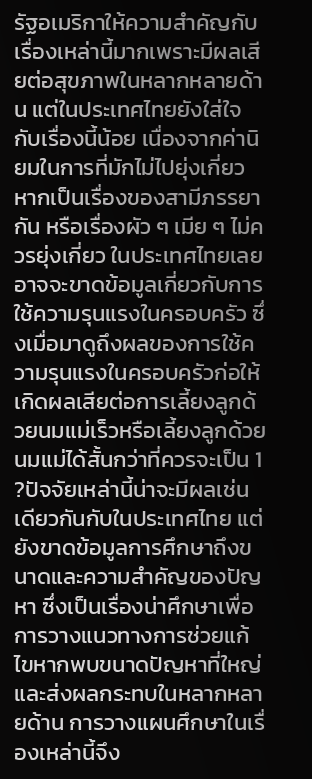รัฐอเมริกาให้ความสำคัญกับเรื่องเหล่านี้มากเพราะมีผลเสียต่อสุขภาพในหลากหลายด้าน แต่ในประเทศไทยยังใส่ใจกับเรื่องนี้น้อย เนื่องจากค่านิยมในการที่มักไม่ไปยุ่งเกี่ยวหากเป็นเรื่องของสามีภรรยากัน หรือเรื่องผัว ๆ เมีย ๆ ไม่ควรยุ่งเกี่ยว ในประเทศไทยเลยอาจจะขาดข้อมูลเกี่ยวกับการใช้ความรุนแรงในครอบครัว ซึ่งเมื่อมาดูถึงผลของการใช้ความรุนแรงในครอบครัวก่อให้เกิดผลเสียต่อการเลี้ยงลูกด้วยนมแม่เร็วหรือเลี้ยงลูกด้วยนมแม่ได้สั้นกว่าที่ควรจะเป็น 1 ?ปัจจัยเหล่านี้น่าจะมีผลเช่นเดียวกันกับในประเทศไทย แต่ยังขาดข้อมูลการศึกษาถึงขนาดและความสำคัญของปัญหา ซึ่งเป็นเรื่องน่าศึกษาเพื่อการวางแนวทางการช่วยแก้ไขหากพบขนาดปัญหาที่ใหญ่และส่งผลกระทบในหลากหลายด้าน การวางแผนศึกษาในเรื่องเหล่านี้จึง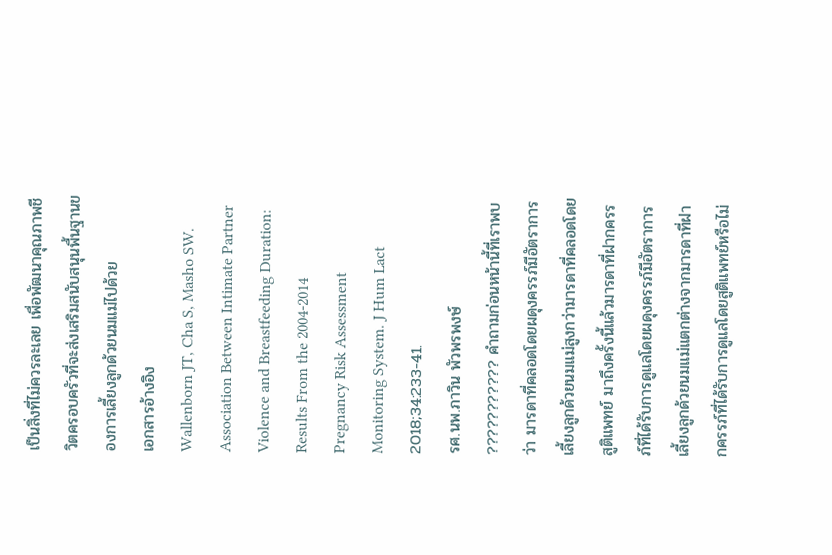เป็นสิ่งที่ไม่ควรละเลย เพื่อพัฒนาคุณภาพชีวิตครอบครัวที่จะส่งเสริมสนับสนุนพื้นฐานของการเลี้ยงลูกด้วยนมแม่ไปด้วย
เอกสารอ้างอิง
Wallenborn JT, Cha S, Masho SW. Association Between Intimate Partner Violence and Breastfeeding Duration: Results From the 2004-2014 Pregnancy Risk Assessment Monitoring System. J Hum Lact 2018;34:233-41.
รศ.นพ.ภาวิน พัวพรพงษ์
??????????? คำถามก่อนหน้านี้ที่เราพบว่า มารดาที่คลอดโดยผดุงครรภ์มีอัตราการเลี้ยงลูกด้วยนมแม่สูงกว่ามารดาที่คลอดโดยสูติแพทย์ มาถึงครั้งนี้แล้วมารดาที่ฝากครรภ์ที่ได้รับการดูแลโดยผดุงครรภ์มีอัตราการเลี้ยงลูกด้วยนมแม่แตกต่างจากมารดาที่ฝากครรภ์ที่ได้รับการดูแลโดยสูติแพทย์หรือไม่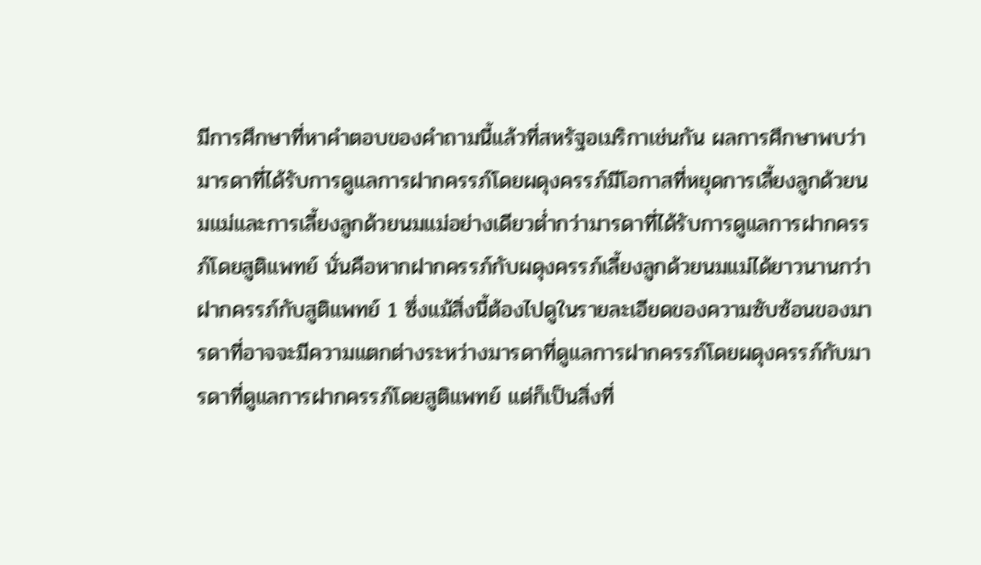มีการศึกษาที่หาคำตอบของคำถามนี้แล้วที่สหรัฐอเมริกาเช่นกัน ผลการศึกษาพบว่า มารดาที่ได้รับการดูแลการฝากครรภ์โดยผดุงครรภ์มีโอกาสที่หยุดการเลี้ยงลูกด้วยนมแม่และการเลี้ยงลูกด้วยนมแม่อย่างเดียวต่ำกว่ามารดาที่ได้รับการดูแลการฝากครรภ์โดยสูติแพทย์ นั่นคือหากฝากครรภ์กับผดุงครรภ์เลี้ยงลูกด้วยนมแม่ได้ยาวนานกว่าฝากครรภ์กับสูติแพทย์ 1 ซึ่งแม้สิ่งนี้ต้องไปดูในรายละเอียดของความซับซ้อนของมารดาที่อาจจะมีความแตกต่างระหว่างมารดาที่ดูแลการฝากครรภ์โดยผดุงครรภ์กับมารดาที่ดูแลการฝากครรภ์โดยสูติแพทย์ แต่ก็เป็นสิ่งที่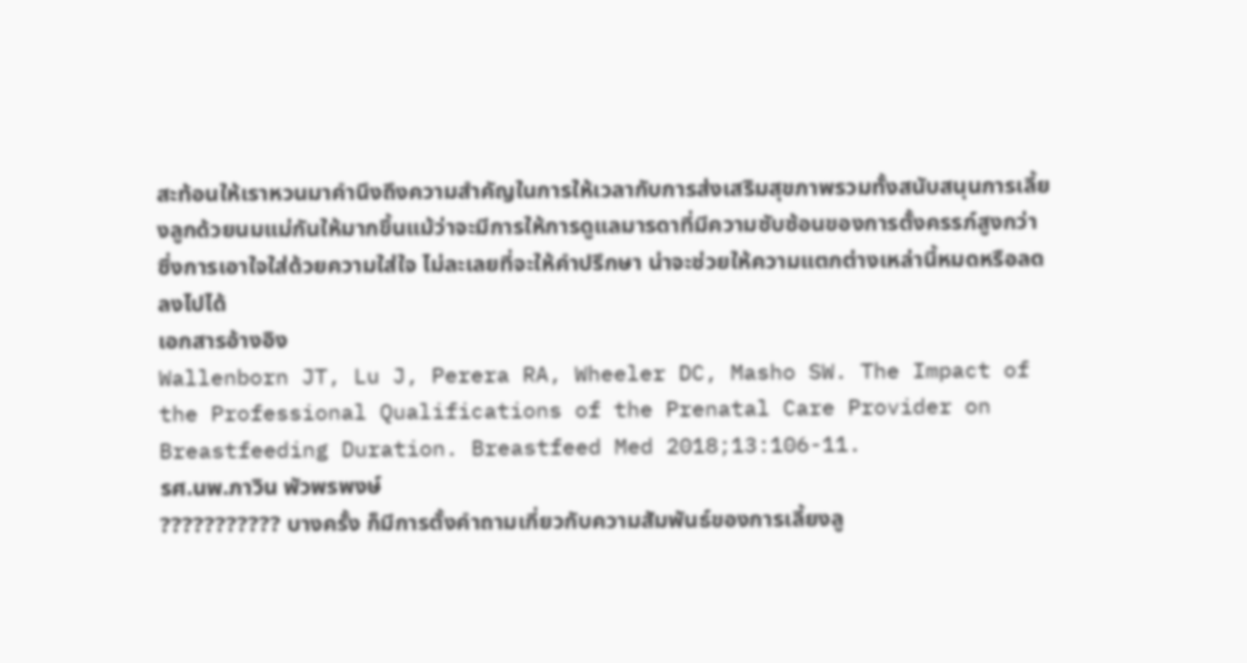สะท้อนให้เราหวนมาคำนึงถึงความสำคัญในการให้เวลากับการส่งเสริมสุขภาพรวมทั้งสนับสนุนการเลี้ยงลูกด้วยนมแม่กันให้มากขึ้นแม้ว่าจะมีการให้การดูแลมารดาที่มีความซับซ้อนของการตั้งครรภ์สูงกว่า ซึ่งการเอาใจใส่ด้วยความใส่ใจ ไม่ละเลยที่จะให้คำปรึกษา น่าจะช่วยให้ความแตกต่างเหล่านี้หมดหรือลดลงไปได้
เอกสารอ้างอิง
Wallenborn JT, Lu J, Perera RA, Wheeler DC, Masho SW. The Impact of the Professional Qualifications of the Prenatal Care Provider on Breastfeeding Duration. Breastfeed Med 2018;13:106-11.
รศ.นพ.ภาวิน พัวพรพงษ์
??????????? บางครั้ง ก็มีการตั้งคำถามเกี่ยวกับความสัมพันธ์ของการเลี้ยงลู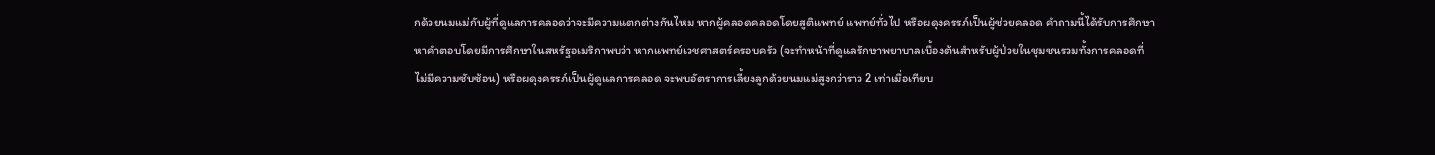กด้วยนมแม่กับผู้ที่ดูแลการคลอดว่าจะมีความแตกต่างกันไหม หากผู้คลอดคลอดโดยสูติแพทย์ แพทย์ทั่วไป หรือผดุงครรภ์เป็นผู้ช่วยคลอด คำถามนี้ได้รับการศึกษาหาคำตอบโดยมีการศึกษาในสหรัฐอเมริกาพบว่า หากแพทย์เวชศาสตร์ครอบครัว (จะทำหน้าที่ดูแลรักษาพยาบาลเบื้องต้นสำหรับผู้ป่วยในชุมชนรวมทั้งการคลอดที่ไม่มีความซับซ้อน) หรือผดุงครรภ์เป็นผู้ดูแลการคลอด จะพบอัตราการเลี้ยงลูกด้วยนมแม่สูงกว่าราว 2 เท่าเมื่อเทียบ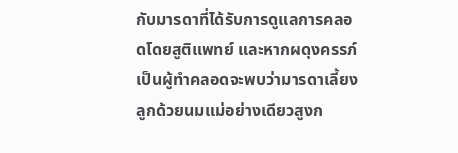กับมารดาที่ได้รับการดูแลการคลอดโดยสูติแพทย์ และหากผดุงครรภ์เป็นผู้ทำคลอดจะพบว่ามารดาเลี้ยงลูกด้วยนมแม่อย่างเดียวสูงก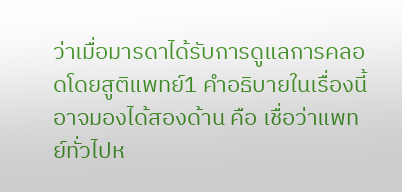ว่าเมื่อมารดาได้รับการดูแลการคลอดโดยสูติแพทย์1 คำอธิบายในเรื่องนี้อาจมองได้สองด้าน คือ เชื่อว่าแพทย์ทั่วไปห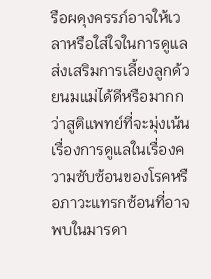รือผดุงครรภ์อาจให้เวลาหรือใส่ใจในการดูแลส่งเสริมการเลี้ยงลูกด้วยนมแม่ได้ดีหรือมากกว่าสูติแพทย์ที่จะมุ่งเน้นเรื่องการดูแลในเรื่องความซับซ้อนของโรคหรือภาวะแทรกซ้อนที่อาจพบในมารดา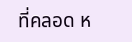ที่คลอด ห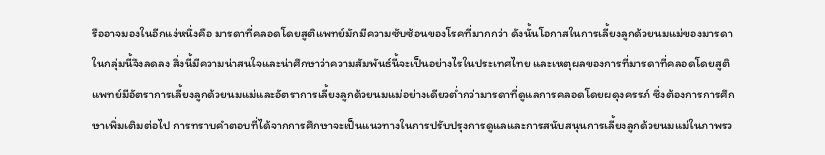รืออาจมองในอีกแง่หนึ่งคือ มารดาที่คลอดโดยสูติแพทย์มักมีความซับซ้อนของโรคที่มากกว่า ดังนั้นโอกาสในการเลี้ยงลูกด้วยนมแม่ของมารดาในกลุ่มนี้จึงลดลง สิ่งนี้มีความน่าสนใจและน่าศึกษาว่าความสัมพันธ์นี้จะเป็นอย่างไรในประเทศไทย และเหตุผลของการที่มารดาที่คลอดโดยสูติแพทย์มีอัตราการเลี้ยงลูกด้วยนมแม่และอัตราการเลี้ยงลูกด้วยนมแม่อย่างเดียวต่ำกว่ามารดาที่ดูแลการคลอดโดยผดุงครรภ์ ซึ่งต้องการการศึกษาเพิ่มเติมต่อไป การทราบคำตอบที่ได้จากการศึกษาจะเป็นแนวทางในการปรับปรุงการดูแลและการสนับสนุนการเลี้ยงลูกด้วยนมแม่ในภาพรว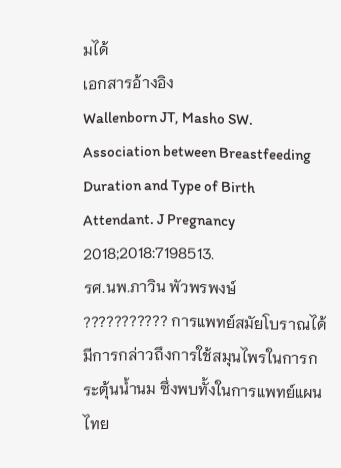มได้
เอกสารอ้างอิง
Wallenborn JT, Masho SW. Association between Breastfeeding Duration and Type of Birth Attendant. J Pregnancy 2018;2018:7198513.
รศ.นพ.ภาวิน พัวพรพงษ์
??????????? การแพทย์สมัยโบราณได้มีการกล่าวถึงการใช้สมุนไพรในการกระตุ้นน้ำนม ซึ่งพบทั้งในการแพทย์แผนไทย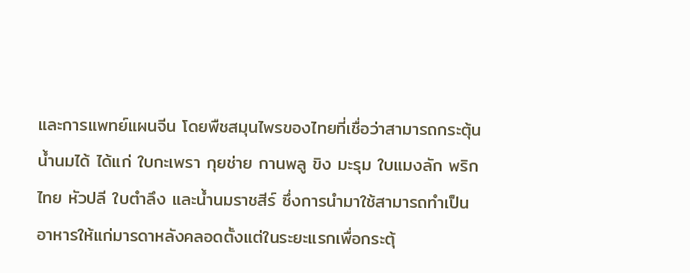และการแพทย์แผนจีน โดยพืชสมุนไพรของไทยที่เชื่อว่าสามารถกระตุ้นน้ำนมได้ ได้แก่ ใบกะเพรา กุยช่าย กานพลู ขิง มะรุม ใบแมงลัก พริกไทย หัวปลี ใบตำลึง และน้ำนมราชสีร์ ซึ่งการนำมาใช้สามารถทำเป็นอาหารให้แก่มารดาหลังคลอดตั้งแต่ในระยะแรกเพื่อกระตุ้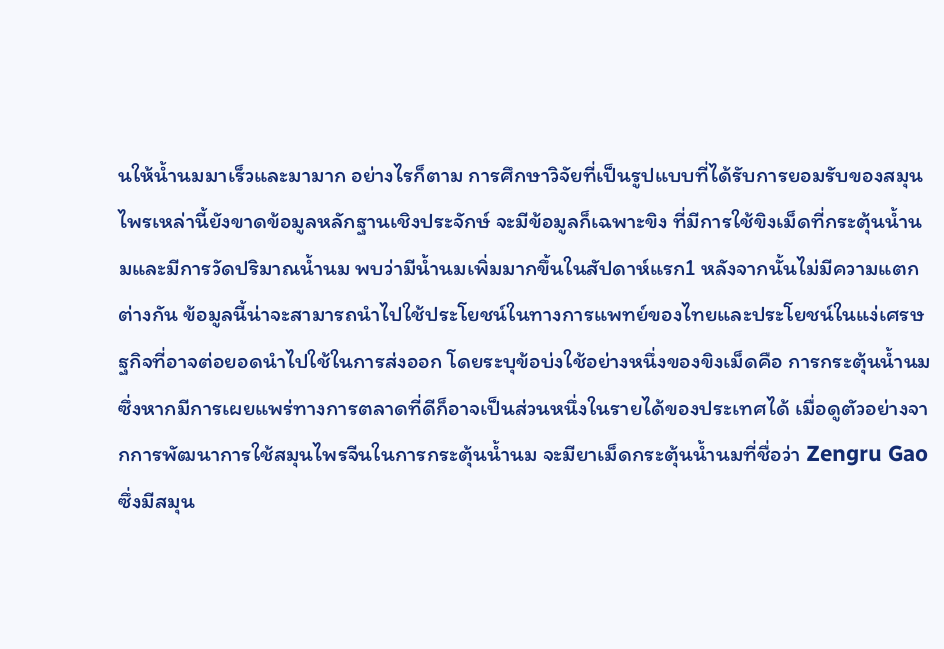นให้น้ำนมมาเร็วและมามาก อย่างไรก็ตาม การศึกษาวิจัยที่เป็นรูปแบบที่ได้รับการยอมรับของสมุนไพรเหล่านี้ยังขาดข้อมูลหลักฐานเชิงประจักษ์ จะมีข้อมูลก็เฉพาะขิง ที่มีการใช้ขิงเม็ดที่กระตุ้นน้ำนมและมีการวัดปริมาณน้ำนม พบว่ามีน้ำนมเพิ่มมากขึ้นในสัปดาห์แรก1 หลังจากนั้นไม่มีความแตกต่างกัน ข้อมูลนี้น่าจะสามารถนำไปใช้ประโยชน์ในทางการแพทย์ของไทยและประโยชน์ในแง่เศรษฐกิจที่อาจต่อยอดนำไปใช้ในการส่งออก โดยระบุข้อบ่งใช้อย่างหนึ่งของขิงเม็ดคือ การกระตุ้นน้ำนม ซึ่งหากมีการเผยแพร่ทางการตลาดที่ดีก็อาจเป็นส่วนหนึ่งในรายได้ของประเทศได้ เมื่อดูตัวอย่างจากการพัฒนาการใช้สมุนไพรจีนในการกระตุ้นน้ำนม จะมียาเม็ดกระตุ้นน้ำนมที่ชื่อว่า Zengru Gao ซึ่งมีสมุน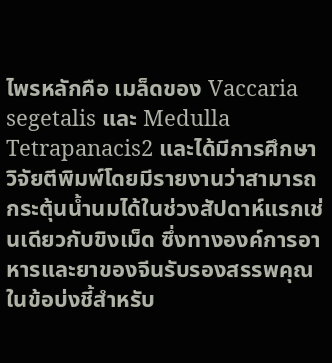ไพรหลักคือ เมล็ดของ Vaccaria segetalis และ Medulla Tetrapanacis2 และได้มีการศึกษาวิจัยตีพิมพ์โดยมีรายงานว่าสามารถกระตุ้นน้ำนมได้ในช่วงสัปดาห์แรกเช่นเดียวกับขิงเม็ด ซึ่งทางองค์การอาหารและยาของจีนรับรองสรรพคุณในข้อบ่งชี้สำหรับ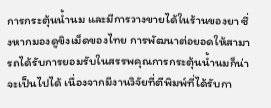การกระตุ้นน้ำนม และมีการวางขายได้ในร้านของยา ซึ่งหากมองดูขิงเม็ดของไทย การพัฒนาต่อยอดให้สามารถได้รับการยอมรับในสรรพคุณการกระตุ้นน้ำนมก็น่าจะเป็นไปได้ เนื่องจากมีงานวิจัยที่ตีพิมพ์ที่ได้รับกา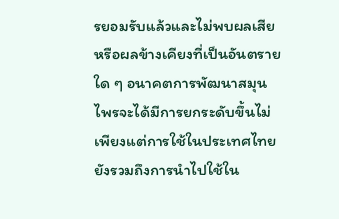รยอมรับแล้วและไม่พบผลเสียหรือผลข้างเคียงที่เป็นอันตรายใด ๆ อนาคตการพัฒนาสมุนไพรจะได้มีการยกระดับขึ้นไม่เพียงแต่การใช้ในประเทศไทย ยังรวมถึงการนำไปใช้ใน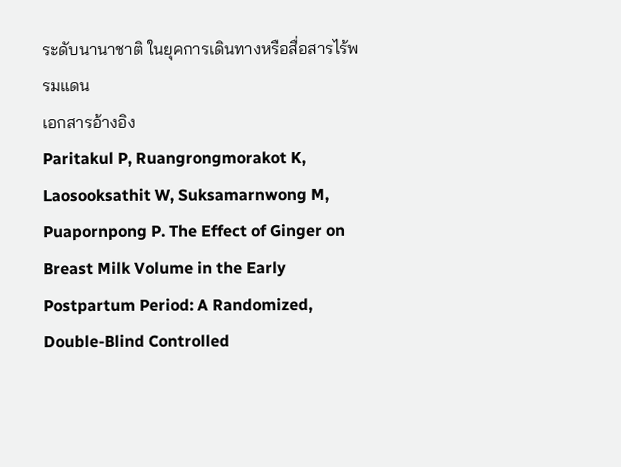ระดับนานาชาติ ในยุคการเดินทางหรือสื่อสารไร้พรมแดน
เอกสารอ้างอิง
Paritakul P, Ruangrongmorakot K, Laosooksathit W, Suksamarnwong M, Puapornpong P. The Effect of Ginger on Breast Milk Volume in the Early Postpartum Period: A Randomized, Double-Blind Controlled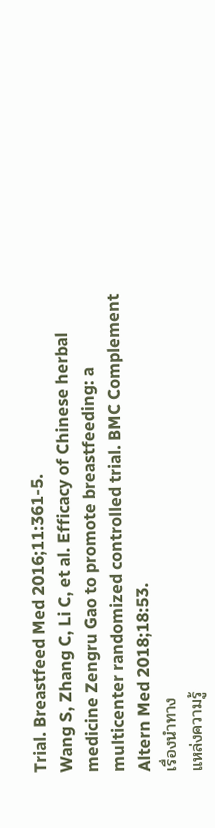Trial. Breastfeed Med 2016;11:361-5.
Wang S, Zhang C, Li C, et al. Efficacy of Chinese herbal medicine Zengru Gao to promote breastfeeding: a multicenter randomized controlled trial. BMC Complement Altern Med 2018;18:53.
เรื่องนำทาง
แหล่งความรู้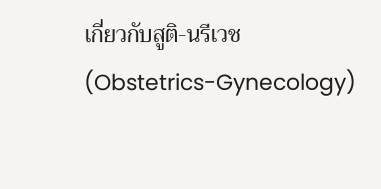เกี่ยวกับสูติ-นรีเวช (Obstetrics-Gynecology)